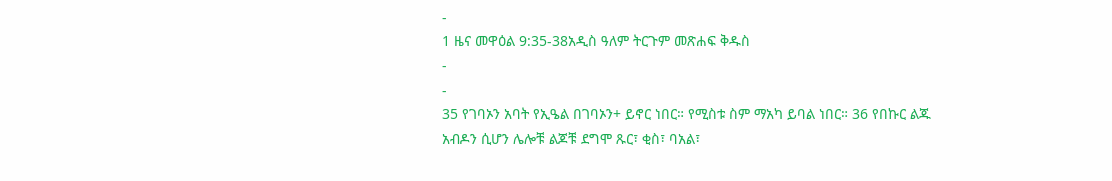-
1 ዜና መዋዕል 9:35-38አዲስ ዓለም ትርጉም መጽሐፍ ቅዱስ
-
-
35 የገባኦን አባት የኢዔል በገባኦን+ ይኖር ነበር። የሚስቱ ስም ማአካ ይባል ነበር። 36 የበኩር ልጁ አብዶን ሲሆን ሌሎቹ ልጆቹ ደግሞ ጹር፣ ቂስ፣ ባአል፣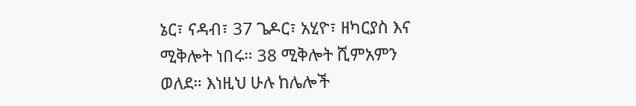ኔር፣ ናዳብ፣ 37 ጌዶር፣ አሂዮ፣ ዘካርያስ እና ሚቅሎት ነበሩ። 38 ሚቅሎት ሺምአምን ወለደ። እነዚህ ሁሉ ከሌሎች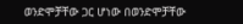ወንድሞቻቸው ጋር ሆነው በወንድሞቻቸው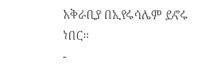አቅራቢያ በኢየሩሳሌም ይኖሩ ነበር።
-